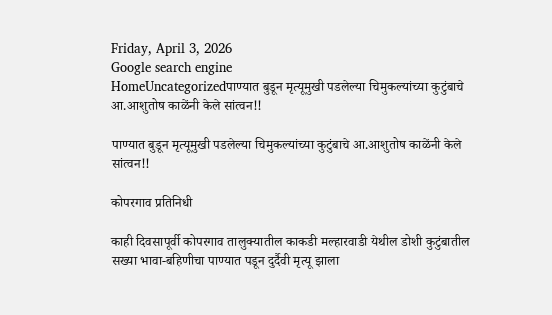Friday, April 3, 2026
Google search engine
HomeUncategorizedपाण्यात बुडून मृत्यूमुखी पडलेल्या चिमुकल्यांच्या कुटुंबाचे आ.आशुतोष काळेंनी केले सांत्वन!!

पाण्यात बुडून मृत्यूमुखी पडलेल्या चिमुकल्यांच्या कुटुंबाचे आ.आशुतोष काळेंनी केले सांत्वन!!

कोपरगाव प्रतिनिधी

काही दिवसापूर्वी कोपरगाव तालुक्यातील काकडी मल्हारवाडी येथील डोशी कुटुंबातील सख्या भावा-बहिणीचा पाण्यात पडून दुर्दैवी मृत्यू झाला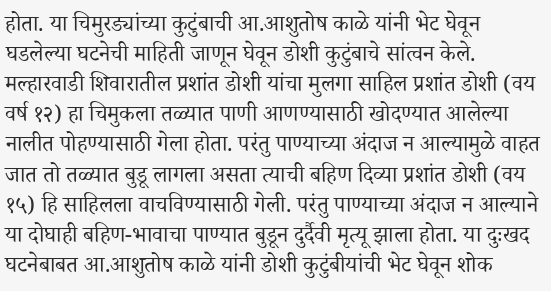होता. या चिमुरड्यांच्या कुटुंबाची आ.आशुतोष काळे यांनी भेट घेवून घडलेल्या घटनेची माहिती जाणून घेवून डोशी कुटुंबाचे सांत्वन केले.
मल्हारवाडी शिवारातील प्रशांत डोशी यांचा मुलगा साहिल प्रशांत डोशी (वय वर्ष १२) हा चिमुकला तळ्यात पाणी आणण्यासाठी खोदण्यात आलेल्या नालीत पोहण्यासाठी गेला होता. परंतु पाण्याच्या अंदाज न आल्यामुळे वाहत जात तो तळ्यात बुडू लागला असता त्याची बहिण दिव्या प्रशांत डोशी (वय १५) हि साहिलला वाचविण्यासाठी गेली. परंतु पाण्याच्या अंदाज न आल्याने या दोघाही बहिण-भावाचा पाण्यात बुडून दुर्दैवी मृत्यू झाला होता. या दुःखद घटनेबाबत आ.आशुतोष काळे यांनी डोशी कुटुंबीयांची भेट घेवून शोक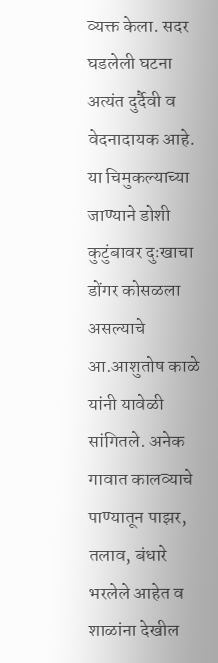व्यक्त केला. सदर घडलेली घटना अत्यंत दुर्दैवी व वेदनादायक आहे. या चिमुकल्याच्या जाण्याने डोशी कुटुंबावर दुःखाचा डोंगर कोसळला असल्याचे आ.आशुतोष काळे यांनी यावेळी सांगितले. अनेक गावात कालव्याचे पाण्यातून पाझर, तलाव, बंधारे भरलेले आहेत व शाळांना देखील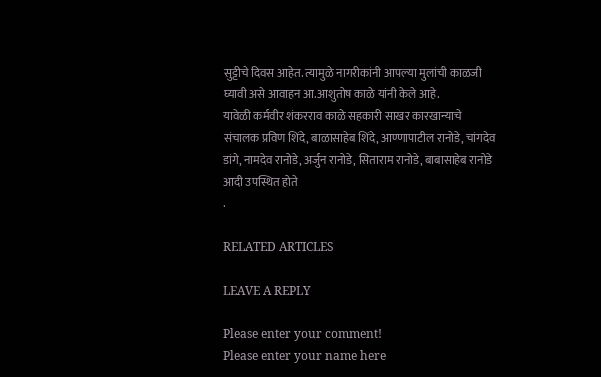सुट्टीचे दिवस आहेत. त्यामुळे नागरीकांनी आपल्या मुलांची काळजी घ्यावी असे आवाहन आ.आशुतोष काळे यांनी केले आहे.
यावेळी कर्मवीर शंकरराव काळे सहकारी साखर कारखान्याचे संचालक प्रविण शिंदे, बाळासाहेब शिंदे, आण्णापाटील रानोडे, चांगदेव डांगे, नामदेव रानोडे, अर्जुन रानोडे, सिताराम रानोडे, बाबासाहेब रानोडे आदी उपस्थित होते
.

RELATED ARTICLES

LEAVE A REPLY

Please enter your comment!
Please enter your name here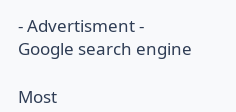- Advertisment -
Google search engine

Most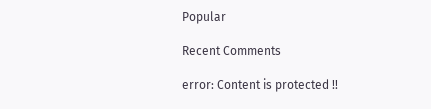Popular

Recent Comments

error: Content is protected !!